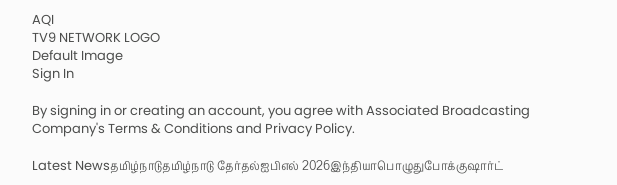AQI
TV9 NETWORK LOGO
Default Image
Sign In

By signing in or creating an account, you agree with Associated Broadcasting Company's Terms & Conditions and Privacy Policy.

Latest Newsதமிழ்நாடுதமிழ்நாடு தேர்தல்ஐபிஎல் 2026இந்தியாபொழுதுபோக்குஷார்ட்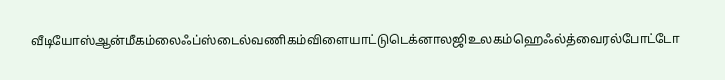வீடியோஸ்ஆன்மீகம்லைஃப்ஸ்டைல்வணிகம்விளையாட்டுடெக்னாலஜிஉலகம்ஹெஃல்த்வைரல்போட்டோ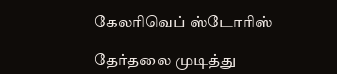கேலரிவெப் ஸ்டோரிஸ்

தேர்தலை முடித்து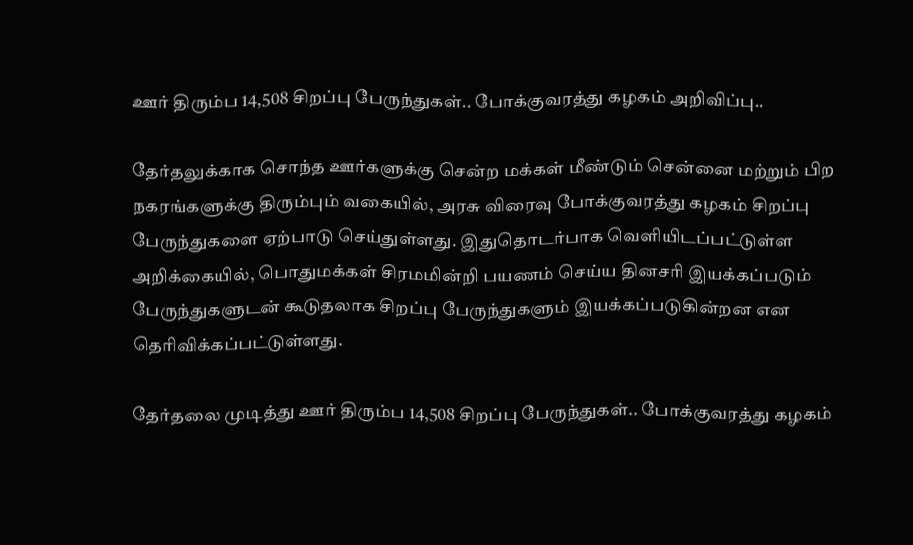ஊர் திரும்ப 14,508 சிறப்பு பேருந்துகள்.. போக்குவரத்து கழகம் அறிவிப்பு..

தேர்தலுக்காக சொந்த ஊர்களுக்கு சென்ற மக்கள் மீண்டும் சென்னை மற்றும் பிற நகரங்களுக்கு திரும்பும் வகையில், அரசு விரைவு போக்குவரத்து கழகம் சிறப்பு பேருந்துகளை ஏற்பாடு செய்துள்ளது. இதுதொடர்பாக வெளியிடப்பட்டுள்ள அறிக்கையில், பொதுமக்கள் சிரமமின்றி பயணம் செய்ய தினசரி இயக்கப்படும் பேருந்துகளுடன் கூடுதலாக சிறப்பு பேருந்துகளும் இயக்கப்படுகின்றன என தெரிவிக்கப்பட்டுள்ளது.

தேர்தலை முடித்து ஊர் திரும்ப 14,508 சிறப்பு பேருந்துகள்.. போக்குவரத்து கழகம்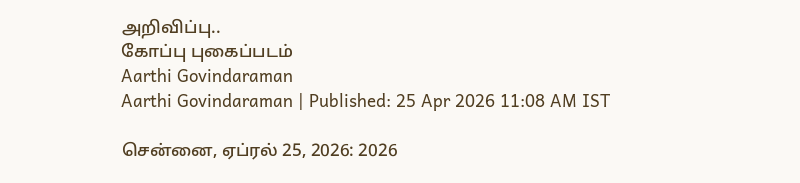அறிவிப்பு..
கோப்பு புகைப்படம்
Aarthi Govindaraman
Aarthi Govindaraman | Published: 25 Apr 2026 11:08 AM IST

சென்னை, ஏப்ரல் 25, 2026: 2026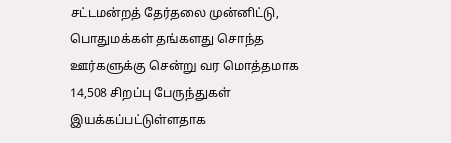சட்டமன்றத் தேர்தலை முன்னிட்டு, பொதுமக்கள் தங்களது சொந்த ஊர்களுக்கு சென்று வர மொத்தமாக 14,508 சிறப்பு பேருந்துகள் இயக்கப்பட்டுள்ளதாக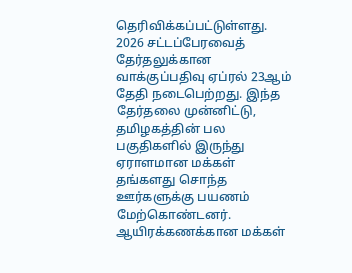தெரிவிக்கப்பட்டுள்ளது. 2026 சட்டப்பேரவைத் தேர்தலுக்கான வாக்குப்பதிவு ஏப்ரல் 23ஆம் தேதி நடைபெற்றது. இந்த தேர்தலை முன்னிட்டு, தமிழகத்தின் பல பகுதிகளில் இருந்து ஏராளமான மக்கள் தங்களது சொந்த ஊர்களுக்கு பயணம் மேற்கொண்டனர். ஆயிரக்கணக்கான மக்கள்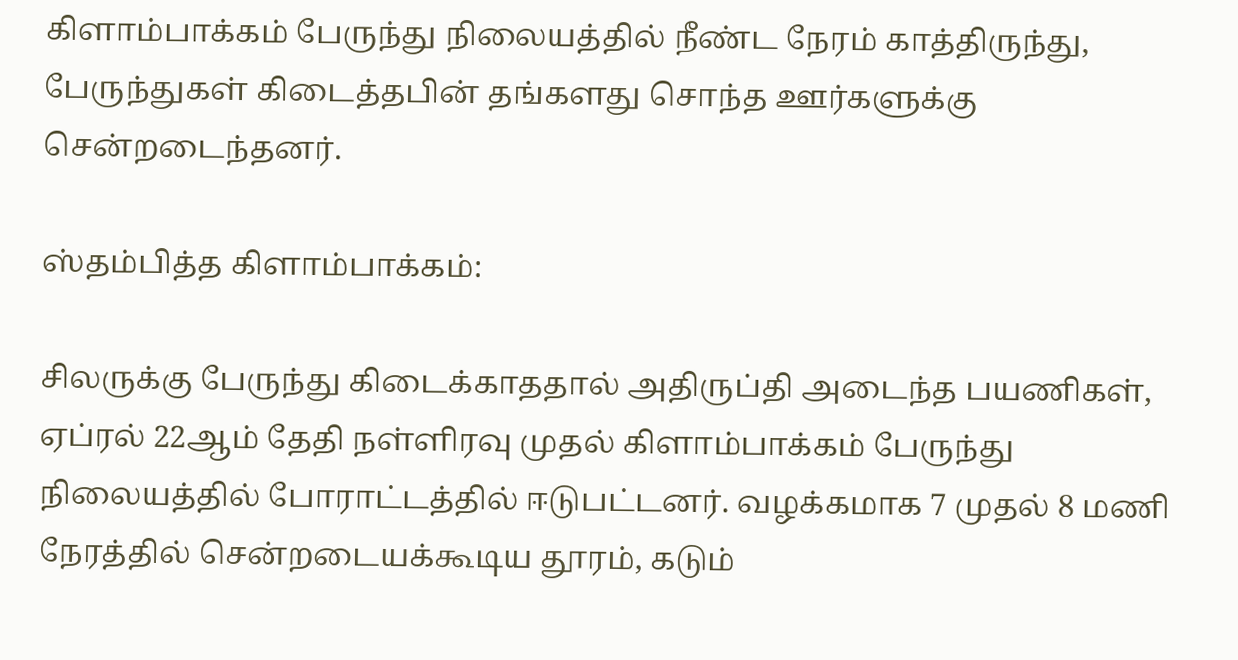கிளாம்பாக்கம் பேருந்து நிலையத்தில் நீண்ட நேரம் காத்திருந்து, பேருந்துகள் கிடைத்தபின் தங்களது சொந்த ஊர்களுக்கு சென்றடைந்தனர்.

ஸ்தம்பித்த கிளாம்பாக்கம்:

சிலருக்கு பேருந்து கிடைக்காததால் அதிருப்தி அடைந்த பயணிகள், ஏப்ரல் 22ஆம் தேதி நள்ளிரவு முதல் கிளாம்பாக்கம் பேருந்து நிலையத்தில் போராட்டத்தில் ஈடுபட்டனர். வழக்கமாக 7 முதல் 8 மணி நேரத்தில் சென்றடையக்கூடிய தூரம், கடும்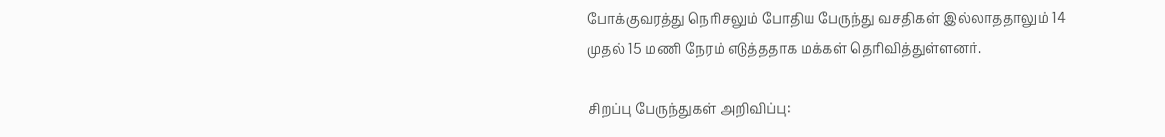போக்குவரத்து நெரிசலும் போதிய பேருந்து வசதிகள் இல்லாததாலும் 14 முதல் 15 மணி நேரம் எடுத்ததாக மக்கள் தெரிவித்துள்ளனர்.

சிறப்பு பேருந்துகள் அறிவிப்பு: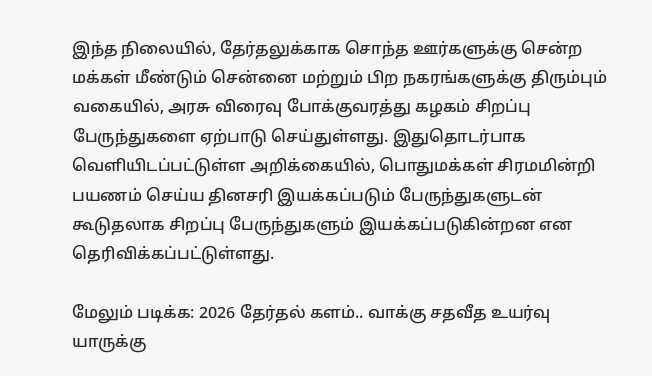இந்த நிலையில், தேர்தலுக்காக சொந்த ஊர்களுக்கு சென்ற மக்கள் மீண்டும் சென்னை மற்றும் பிற நகரங்களுக்கு திரும்பும் வகையில், அரசு விரைவு போக்குவரத்து கழகம் சிறப்பு பேருந்துகளை ஏற்பாடு செய்துள்ளது. இதுதொடர்பாக வெளியிடப்பட்டுள்ள அறிக்கையில், பொதுமக்கள் சிரமமின்றி பயணம் செய்ய தினசரி இயக்கப்படும் பேருந்துகளுடன் கூடுதலாக சிறப்பு பேருந்துகளும் இயக்கப்படுகின்றன என தெரிவிக்கப்பட்டுள்ளது.

மேலும் படிக்க: 2026 தேர்தல் களம்.. வாக்கு சதவீத உயர்வு யாருக்கு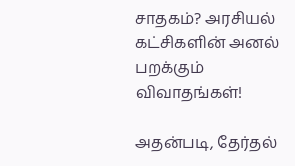சாதகம்? அரசியல் கட்சிகளின் அனல் பறக்கும் விவாதங்கள்!

அதன்படி, தேர்தல்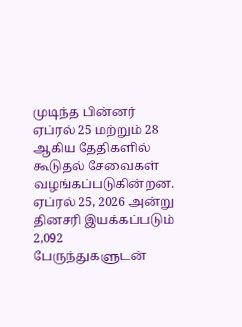முடிந்த பின்னர் ஏப்ரல் 25 மற்றும் 28 ஆகிய தேதிகளில் கூடுதல் சேவைகள் வழங்கப்படுகின்றன. ஏப்ரல் 25, 2026 அன்று தினசரி இயக்கப்படும் 2,092 பேருந்துகளுடன்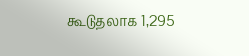கூடுதலாக 1,295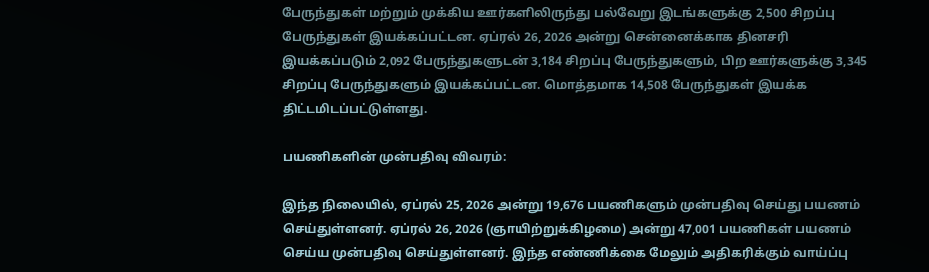பேருந்துகள் மற்றும் முக்கிய ஊர்களிலிருந்து பல்வேறு இடங்களுக்கு 2,500 சிறப்பு பேருந்துகள் இயக்கப்பட்டன. ஏப்ரல் 26, 2026 அன்று சென்னைக்காக தினசரி இயக்கப்படும் 2,092 பேருந்துகளுடன் 3,184 சிறப்பு பேருந்துகளும், பிற ஊர்களுக்கு 3,345 சிறப்பு பேருந்துகளும் இயக்கப்பட்டன. மொத்தமாக 14,508 பேருந்துகள் இயக்க திட்டமிடப்பட்டுள்ளது.

பயணிகளின் முன்பதிவு விவரம்:

இந்த நிலையில், ஏப்ரல் 25, 2026 அன்று 19,676 பயணிகளும் முன்பதிவு செய்து பயணம் செய்துள்ளனர். ஏப்ரல் 26, 2026 (ஞாயிற்றுக்கிழமை) அன்று 47,001 பயணிகள் பயணம் செய்ய முன்பதிவு செய்துள்ளனர். இந்த எண்ணிக்கை மேலும் அதிகரிக்கும் வாய்ப்பு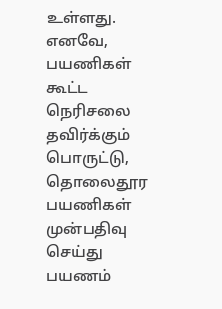உள்ளது. எனவே, பயணிகள் கூட்ட நெரிசலை தவிர்க்கும் பொருட்டு, தொலைதூர பயணிகள் முன்பதிவு செய்து பயணம்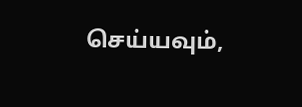செய்யவும்,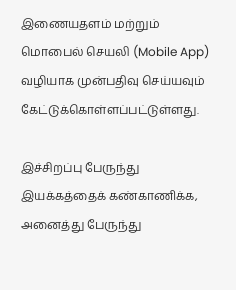இணையதளம் மற்றும் மொபைல் செயலி (Mobile App) வழியாக முன்பதிவு செய்யவும் கேட்டுக்கொள்ளப்பட்டுள்ளது.

இச்சிறப்பு பேருந்து இயக்கத்தைக் கண்காணிக்க, அனைத்து பேருந்து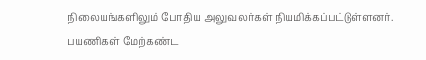நிலையங்களிலும் போதிய அலுவலர்கள் நியமிக்கப்பட்டுள்ளனர். பயணிகள் மேற்கண்ட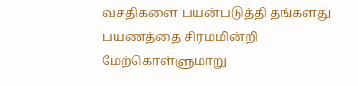வசதிகளை பயன்படுத்தி தங்களது பயணத்தை சிரமமின்றி மேற்கொள்ளுமாறு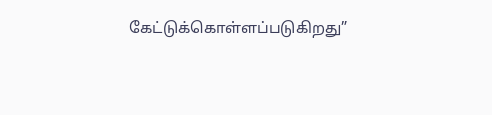கேட்டுக்கொள்ளப்படுகிறது”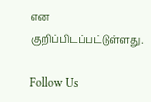என குறிப்பிடப்பட்டுள்ளது.

Follow Us